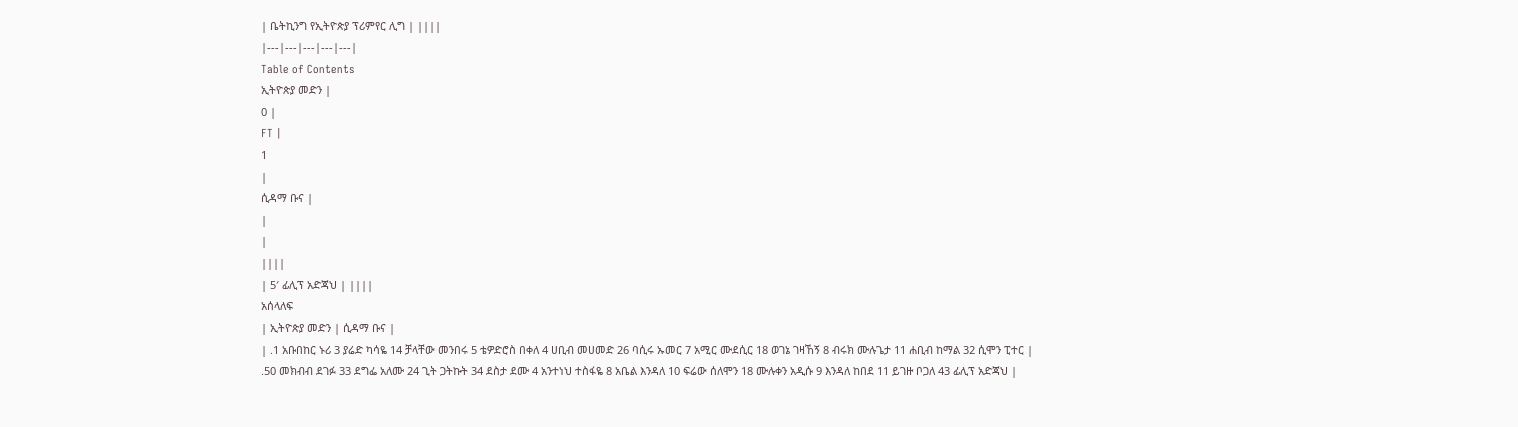| ቤትኪንግ የኢትዮጵያ ፕሪምየር ሊግ | ||||
|---|---|---|---|---|
Table of Contents
ኢትዮጵያ መድን |
0 |
FT |
1
|
ሲዳማ ቡና |
|
|
||||
| 5′ ፊሊፕ አድጃህ | ||||
አሰላለፍ
| ኢትዮጵያ መድን | ሲዳማ ቡና |
| .1 አቡበከር ኑሪ 3 ያሬድ ካሳዬ 14 ቻላቸው መንበሩ 5 ቴዎድሮስ በቀለ 4 ሀቢብ መሀመድ 26 ባሲሩ ኡመር 7 አሚር ሙደሲር 18 ወገኔ ገዛኸኝ 8 ብሩክ ሙሉጌታ 11 ሐቢብ ከማል 32 ሲሞን ፒተር |
.50 መክብብ ደገፉ 33 ደግፌ አለሙ 24 ጊት ጋትኩት 34 ደስታ ደሙ 4 አንተነህ ተስፋዬ 8 አቤል እንዳለ 10 ፍሬው ሰለሞን 18 ሙሉቀን አዲሱ 9 እንዳለ ከበደ 11 ይገዙ ቦጋለ 43 ፊሊፕ አድጃህ |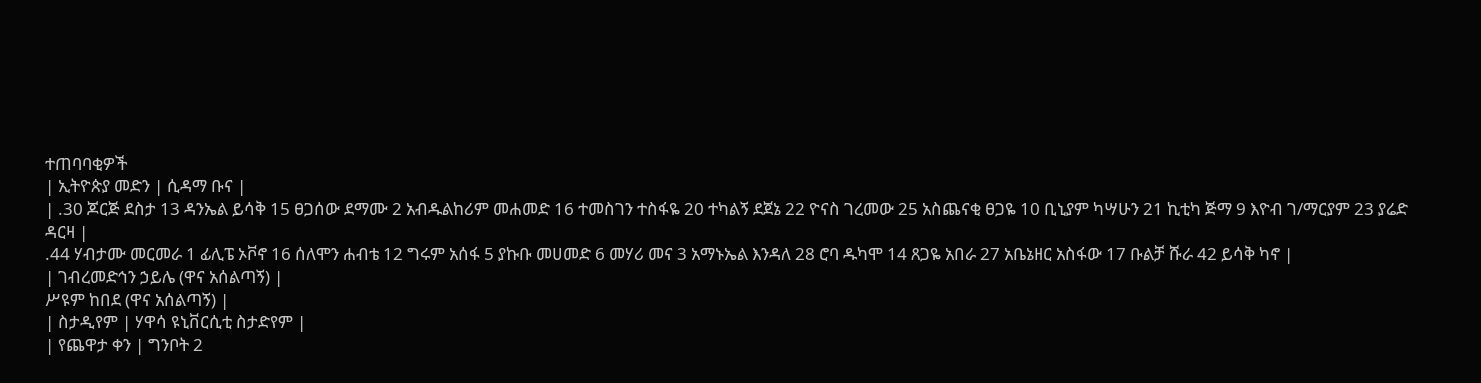ተጠባባቂዎች
| ኢትዮጵያ መድን | ሲዳማ ቡና |
| .30 ጆርጅ ደስታ 13 ዳንኤል ይሳቅ 15 ፀጋሰው ደማሙ 2 አብዱልከሪም መሐመድ 16 ተመስገን ተስፋዬ 20 ተካልኝ ደጀኔ 22 ዮናስ ገረመው 25 አስጨናቂ ፀጋዬ 10 ቢኒያም ካሣሁን 21 ኪቲካ ጅማ 9 እዮብ ገ/ማርያም 23 ያሬድ ዳርዛ |
.44 ሃብታሙ መርመራ 1 ፊሊፔ ኦቮኖ 16 ሰለሞን ሐብቴ 12 ግሩም አሰፋ 5 ያኩቡ መሀመድ 6 መሃሪ መና 3 አማኑኤል እንዳለ 28 ሮባ ዱካሞ 14 ጸጋዬ አበራ 27 አቤኔዘር አስፋው 17 ቡልቻ ሹራ 42 ይሳቅ ካኖ |
| ገብረመድኅን ኃይሌ (ዋና አሰልጣኝ) |
ሥዩም ከበደ (ዋና አሰልጣኝ) |
| ስታዲየም | ሃዋሳ ዩኒቨርሲቲ ስታድየም |
| የጨዋታ ቀን | ግንቦት 2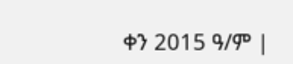ቀን 2015 ዓ/ም |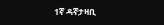1ኛ ዳኛታዛቢ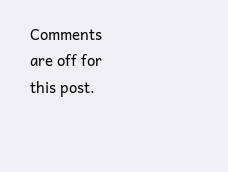Comments are off for this post.